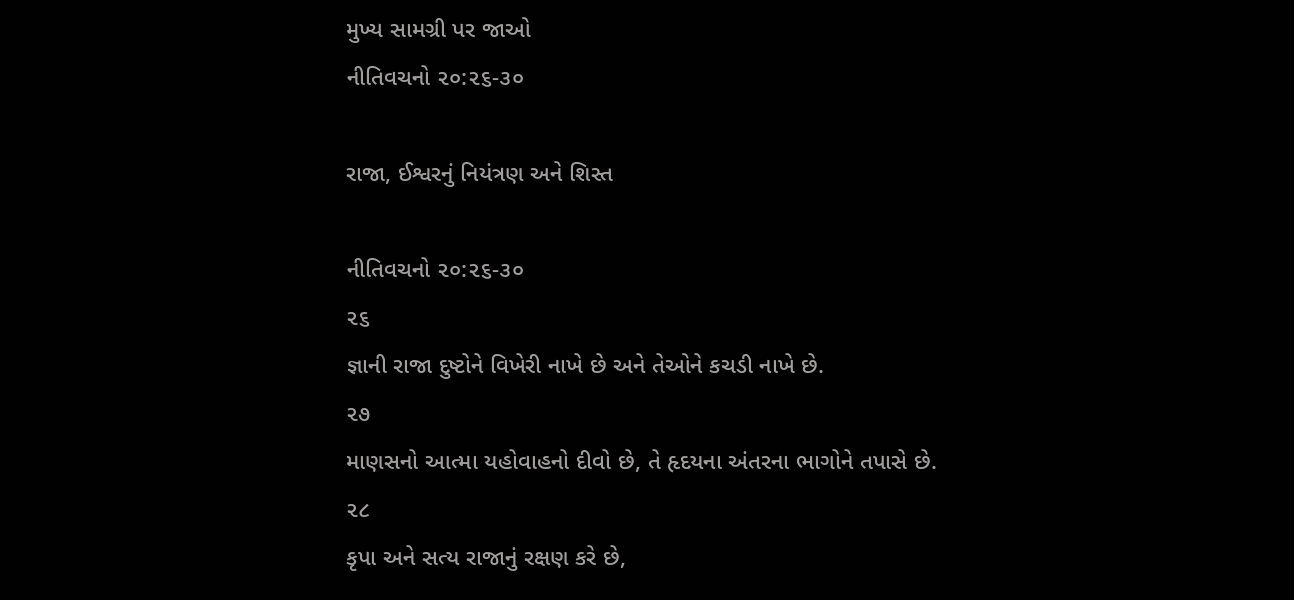મુખ્ય સામગ્રી પર જાઓ
નીતિવચનો ૨૦:૨૬-૩૦

રાજા, ઈશ્વરનું નિયંત્રણ અને શિસ્ત

નીતિવચનો ૨૦:૨૬-૩૦
૨૬
જ્ઞાની રાજા દુષ્ટોને વિખેરી નાખે છે અને તેઓને કચડી નાખે છે.
૨૭
માણસનો આત્મા યહોવાહનો દીવો છે, તે હૃદયના અંતરના ભાગોને તપાસે છે.
૨૮
કૃપા અને સત્ય રાજાનું રક્ષણ કરે છે,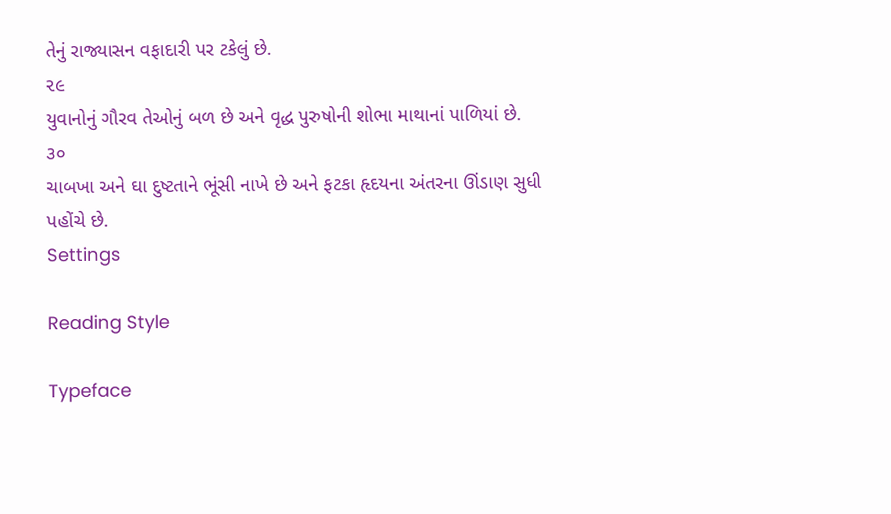તેનું રાજ્યાસન વફાદારી પર ટકેલું છે.
૨૯
યુવાનોનું ગૌરવ તેઓનું બળ છે અને વૃદ્ધ પુરુષોની શોભા માથાનાં પાળિયાં છે.
૩૦
ચાબખા અને ઘા દુષ્ટતાને ભૂંસી નાખે છે અને ફટકા હૃદયના અંતરના ઊંડાણ સુધી પહોંચે છે.
Settings

Reading Style

Typeface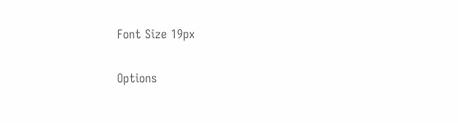Font Size 19px

Options